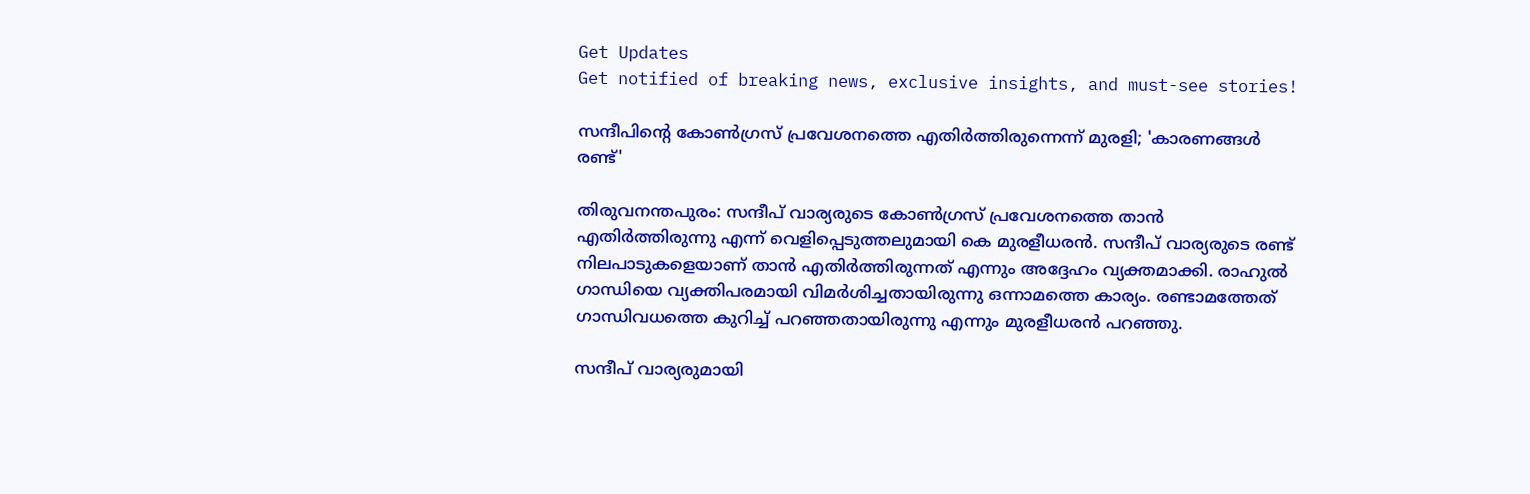Get Updates
Get notified of breaking news, exclusive insights, and must-see stories!

സന്ദീപിന്റെ കോണ്‍ഗ്രസ് പ്രവേശനത്തെ എതിര്‍ത്തിരുന്നെന്ന് മുരളി; 'കാരണങ്ങള്‍ രണ്ട്'

തിരുവനന്തപുരം: സന്ദീപ് വാര്യരുടെ കോണ്‍ഗ്രസ് പ്രവേശനത്തെ താന്‍ എതിര്‍ത്തിരുന്നു എന്ന് വെളിപ്പെടുത്തലുമായി കെ മുരളീധരന്‍. സന്ദീപ് വാര്യരുടെ രണ്ട് നിലപാടുകളെയാണ് താന്‍ എതിര്‍ത്തിരുന്നത് എന്നും അദ്ദേഹം വ്യക്തമാക്കി. രാഹുല്‍ ഗാന്ധിയെ വ്യക്തിപരമായി വിമര്‍ശിച്ചതായിരുന്നു ഒന്നാമത്തെ കാര്യം. രണ്ടാമത്തേത് ഗാന്ധിവധത്തെ കുറിച്ച് പറഞ്ഞതായിരുന്നു എന്നും മുരളീധരന്‍ പറഞ്ഞു.

സന്ദീപ് വാര്യരുമായി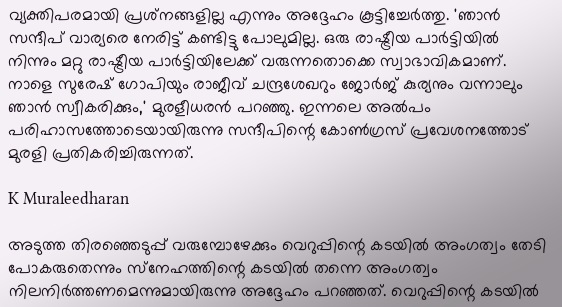വ്യക്തിപരമായി പ്രശ്‌നങ്ങളില്ല എന്നും അദ്ദേഹം കൂട്ടിച്ചേര്‍ത്തു. 'ഞാന്‍ സന്ദീപ് വാര്യരെ നേരിട്ട് കണ്ടിട്ടു പോലുമില്ല. ഒരു രാഷ്ട്രീയ പാര്‍ട്ടിയില്‍ നിന്നും മറ്റു രാഷ്ട്രീയ പാര്‍ട്ടിയിലേക്ക് വരുന്നതൊക്കെ സ്വാഭാവികമാണ്. നാളെ സുരേഷ് ഗോപിയും രാജീവ് ചന്ദ്രശേഖറും ജോര്‍ജ് കുര്യനും വന്നാലും ഞാന്‍ സ്വീകരിക്കും,' മുരളീധരന്‍ പറഞ്ഞു. ഇന്നലെ അല്‍പം പരിഹാസത്തോടെയായിരുന്നു സന്ദീപിന്റെ കോണ്‍ഗ്രസ് പ്രവേശനത്തോട് മുരളി പ്രതികരിച്ചിരുന്നത്.

K Muraleedharan

അടുത്ത തിരഞ്ഞെടുപ്പ് വരുമ്പോഴേക്കും വെറുപ്പിന്റെ കടയില്‍ അംഗത്വം തേടി പോകരുതെന്നും സ്‌നേഹത്തിന്റെ കടയില്‍ തന്നെ അംഗത്വം നിലനിര്‍ത്തണമെന്നുമായിരുന്നു അദ്ദേഹം പറഞ്ഞത്. വെറുപ്പിന്റെ കടയില്‍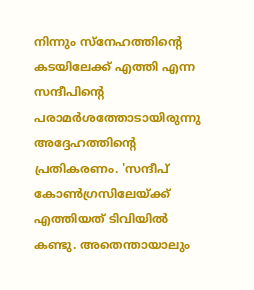നിന്നും സ്‌നേഹത്തിന്റെ കടയിലേക്ക് എത്തി എന്ന സന്ദീപിന്റെ പരാമര്‍ശത്തോടായിരുന്നു അദ്ദേഹത്തിന്റെ പ്രതികരണം. 'സന്ദീപ് കോണ്‍ഗ്രസിലേയ്ക്ക് എത്തിയത് ടിവിയില്‍ കണ്ടു. അതെന്തായാലും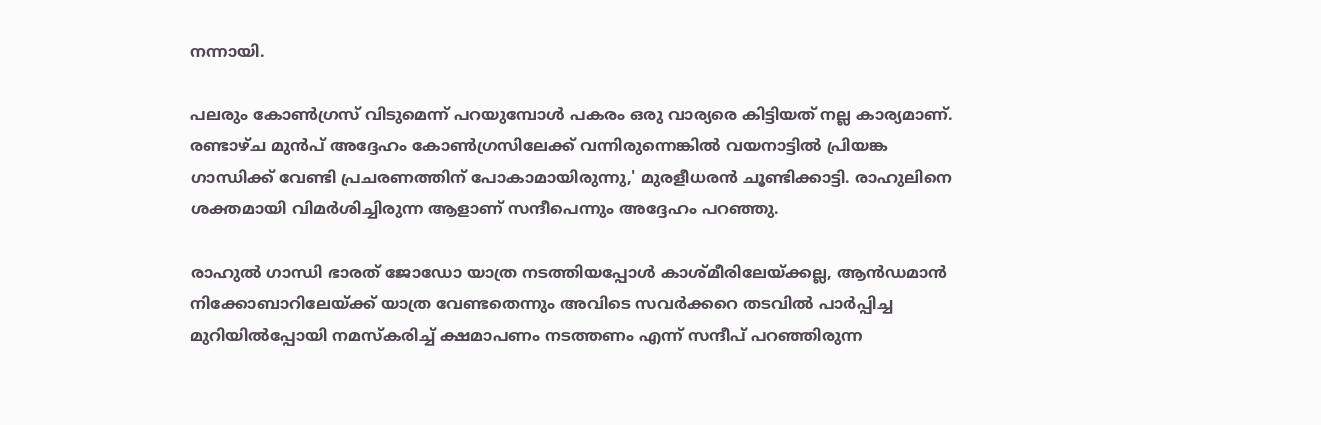നന്നായി.

പലരും കോണ്‍ഗ്രസ് വിടുമെന്ന് പറയുമ്പോള്‍ പകരം ഒരു വാര്യരെ കിട്ടിയത് നല്ല കാര്യമാണ്. രണ്ടാഴ്ച മുന്‍പ് അദ്ദേഹം കോണ്‍ഗ്രസിലേക്ക് വന്നിരുന്നെങ്കില്‍ വയനാട്ടില്‍ പ്രിയങ്ക ഗാന്ധിക്ക് വേണ്ടി പ്രചരണത്തിന് പോകാമായിരുന്നു,' മുരളീധരന്‍ ചൂണ്ടിക്കാട്ടി. രാഹുലിനെ ശക്തമായി വിമര്‍ശിച്ചിരുന്ന ആളാണ് സന്ദീപെന്നും അദ്ദേഹം പറഞ്ഞു.

രാഹുല്‍ ഗാന്ധി ഭാരത് ജോഡോ യാത്ര നടത്തിയപ്പോള്‍ കാശ്മീരിലേയ്ക്കല്ല, ആന്‍ഡമാന്‍ നിക്കോബാറിലേയ്ക്ക് യാത്ര വേണ്ടതെന്നും അവിടെ സവര്‍ക്കറെ തടവില്‍ പാര്‍പ്പിച്ച മുറിയില്‍പ്പോയി നമസ്‌കരിച്ച് ക്ഷമാപണം നടത്തണം എന്ന് സന്ദീപ് പറഞ്ഞിരുന്ന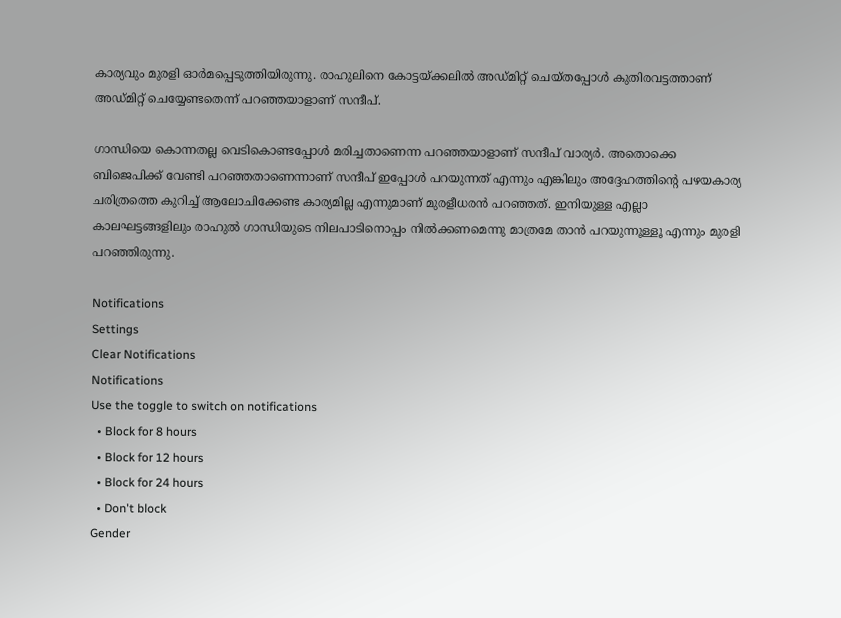കാര്യവും മുരളി ഓര്‍മപ്പെടുത്തിയിരുന്നു. രാഹുലിനെ കോട്ടയ്ക്കലില്‍ അഡ്മിറ്റ് ചെയ്തപ്പോള്‍ കുതിരവട്ടത്താണ് അഡ്മിറ്റ് ചെയ്യേണ്ടതെന്ന് പറഞ്ഞയാളാണ് സന്ദീപ്.

ഗാന്ധിയെ കൊന്നതല്ല വെടികൊണ്ടപ്പോള്‍ മരിച്ചതാണെന്ന പറഞ്ഞയാളാണ് സന്ദീപ് വാര്യര്‍. അതൊക്കെ ബിജെപിക്ക് വേണ്ടി പറഞ്ഞതാണെന്നാണ് സന്ദീപ് ഇപ്പോള്‍ പറയുന്നത് എന്നും എങ്കിലും അദ്ദേഹത്തിന്റെ പഴയകാര്യ ചരിത്രത്തെ കുറിച്ച് ആലോചിക്കേണ്ട കാര്യമില്ല എന്നുമാണ് മുരളീധരന്‍ പറഞ്ഞത്. ഇനിയുള്ള എല്ലാ കാലഘട്ടങ്ങളിലും രാഹുല്‍ ഗാന്ധിയുടെ നിലപാടിനൊപ്പം നില്‍ക്കണമെന്നു മാത്രമേ താന്‍ പറയുന്നൂള്ളൂ എന്നും മുരളി പറഞ്ഞിരുന്നു.

Notifications
Settings
Clear Notifications
Notifications
Use the toggle to switch on notifications
  • Block for 8 hours
  • Block for 12 hours
  • Block for 24 hours
  • Don't block
Gender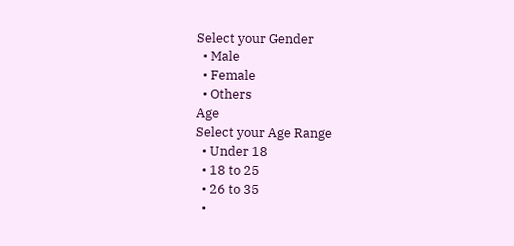Select your Gender
  • Male
  • Female
  • Others
Age
Select your Age Range
  • Under 18
  • 18 to 25
  • 26 to 35
  •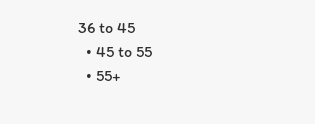36 to 45
  • 45 to 55
  • 55+